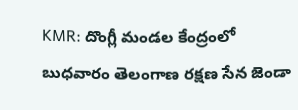KMR: దొంగ్లీ మండల కేంద్రంలో బుధవారం తెలంగాణ రక్షణ సేన జెండా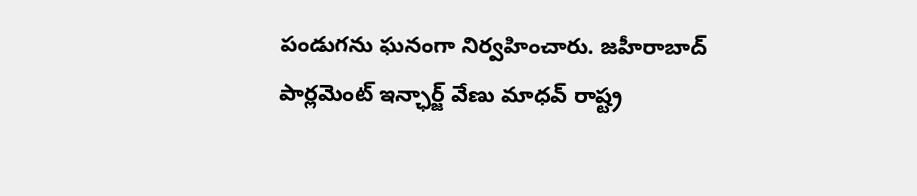పండుగను ఘనంగా నిర్వహించారు. జహీరాబాద్ పార్లమెంట్ ఇన్ఛార్జ్ వేణు మాధవ్ రాష్ట్ర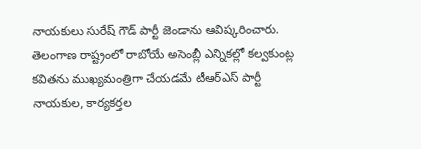నాయకులు సురేష్ గౌడ్ పార్టీ జెండాను ఆవిష్కరించారు. తెలంగాణ రాష్ట్రంలో రాబోయే అసెంబ్లీ ఎన్నికల్లో కల్వకుంట్ల కవితను ముఖ్యమంత్రిగా చేయడమే టీఆర్ఎస్ పార్టీ నాయకుల, కార్యకర్తల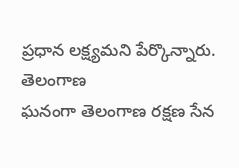ప్రధాన లక్ష్యమని పేర్కొన్నారు.
తెలంగాణ
ఘనంగా తెలంగాణ రక్షణ సేన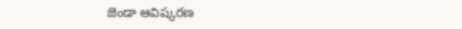జెండా ఆవిష్కరణ